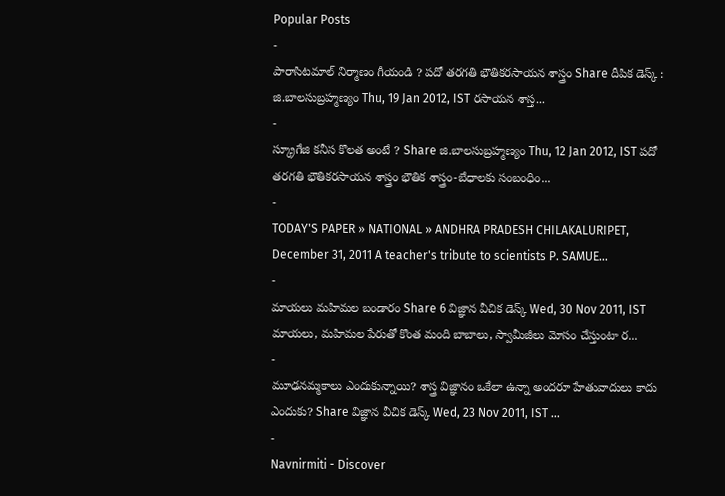Popular Posts
-
పారాసిటమాల్ నిర్మాణం గీయండి ? పదో తరగతి భౌతికరసాయన శాస్త్రం Share దీపిక డెస్క్ : జి.బాలసుబ్రహ్మణ్యం Thu, 19 Jan 2012, IST రసాయన శాస్త...
-
స్క్రూగేజి కనీస కొలత అంటే ? Share జి.బాలసుబ్రహ్మణ్యం Thu, 12 Jan 2012, IST పదో తరగతి భౌతికరసాయన శాస్త్రం భౌతిక శాస్త్రం-బేధాలకు సంబంధిం...
-
TODAY'S PAPER » NATIONAL » ANDHRA PRADESH CHILAKALURIPET, December 31, 2011 A teacher's tribute to scientists P. SAMUE...
-
మాయలు మహిమల బండారం Share 6 విజ్ఞాన వీచిక డెస్క్ Wed, 30 Nov 2011, IST మాయలు, మహిమల పేరుతో కొంత మంది బాబాలు, స్వామీజీలు మోసం చేస్తుంటా ర...
-
మూఢనమ్మకాలు ఎందుకున్నాయి? శాస్త్ర విజ్ఞానం ఒకేలా ఉన్నా అందరూ హేతువాదులు కాదు ఎందుకు? Share విజ్ఞాన వీచిక డెస్క్ Wed, 23 Nov 2011, IST ...
-
Navnirmiti - Discover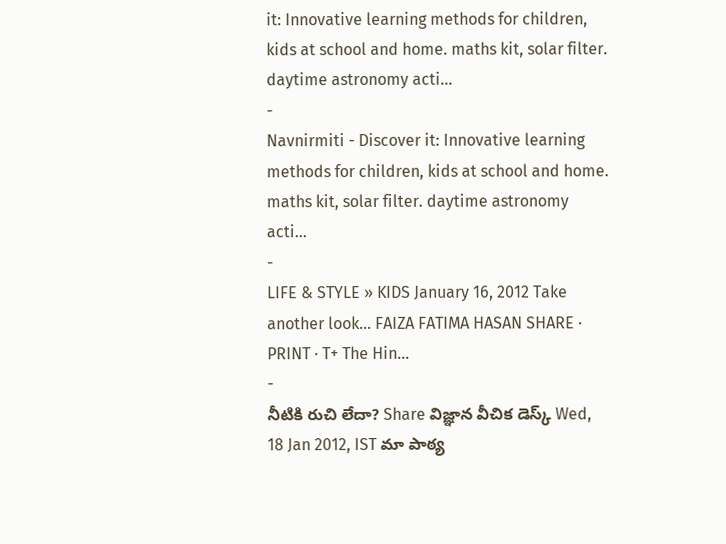it: Innovative learning methods for children, kids at school and home. maths kit, solar filter. daytime astronomy acti...
-
Navnirmiti - Discover it: Innovative learning methods for children, kids at school and home. maths kit, solar filter. daytime astronomy acti...
-
LIFE & STYLE » KIDS January 16, 2012 Take another look… FAIZA FATIMA HASAN SHARE · PRINT · T+ The Hin...
-
నీటికి రుచి లేదా? Share విజ్ఞాన వీచిక డెస్క్ Wed, 18 Jan 2012, IST మా పాఠ్య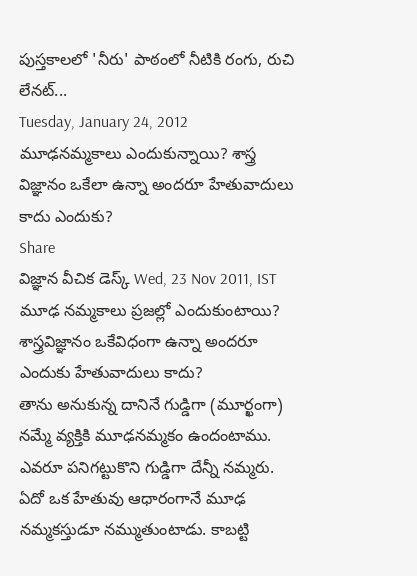పుస్తకాలలో 'నీరు' పాఠంలో నీటికి రంగు, రుచి లేనట్...
Tuesday, January 24, 2012
మూఢనమ్మకాలు ఎందుకున్నాయి? శాస్త్ర విజ్ఞానం ఒకేలా ఉన్నా అందరూ హేతువాదులు కాదు ఎందుకు?
Share
విజ్ఞాన వీచిక డెస్క్ Wed, 23 Nov 2011, IST
మూఢ నమ్మకాలు ప్రజల్లో ఎందుకుంటాయి? శాస్త్రవిజ్ఞానం ఒకేవిధంగా ఉన్నా అందరూ ఎందుకు హేతువాదులు కాదు?
తాను అనుకున్న దానినే గుడ్డిగా (మూర్ఖంగా) నమ్మే వ్యక్తికి మూఢనమ్మకం ఉందంటాము. ఎవరూ పనిగట్టుకొని గుడ్డిగా దేన్నీ నమ్మరు. ఏదో ఒక హేతువు ఆధారంగానే మూఢ నమ్మకస్తుడూ నమ్ముతుంటాడు. కాబట్టి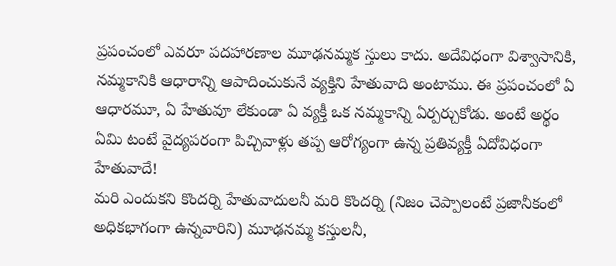ప్రపంచంలో ఎవరూ పదహారణాల మూఢనమ్మక స్తులు కాదు. అదేవిధంగా విశ్వాసానికి, నమ్మకానికి ఆధారాన్ని ఆపాదించుకునే వ్యక్తిని హేతువాది అంటాము. ఈ ప్రపంచంలో ఏ ఆధారమూ, ఏ హేతువూ లేకుండా ఏ వ్యక్తీ ఒక నమ్మకాన్ని ఏర్పర్చుకోడు. అంటే అర్థం ఏమి టంటే వైద్యపరంగా పిచ్చివాళ్లు తప్ప ఆరోగ్యంగా ఉన్న ప్రతివ్యక్తీ ఏదోవిధంగా హేతువాదే!
మరి ఎందుకని కొందర్ని హేతువాదులనీ మరి కొందర్ని (నిజం చెప్పాలంటే ప్రజానీకంలో అధికభాగంగా ఉన్నవారిని) మూఢనమ్మ కస్తులనీ,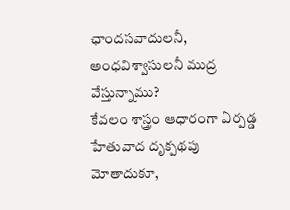ఛాందసవాదులనీ, అంధవిశ్వాసులనీ ముద్ర వేస్తున్నాము?
కేవలం శాస్త్రం ఆధారంగా ఏర్పడ్డ హేతువాద దృక్పథపు మోతాదుకూ,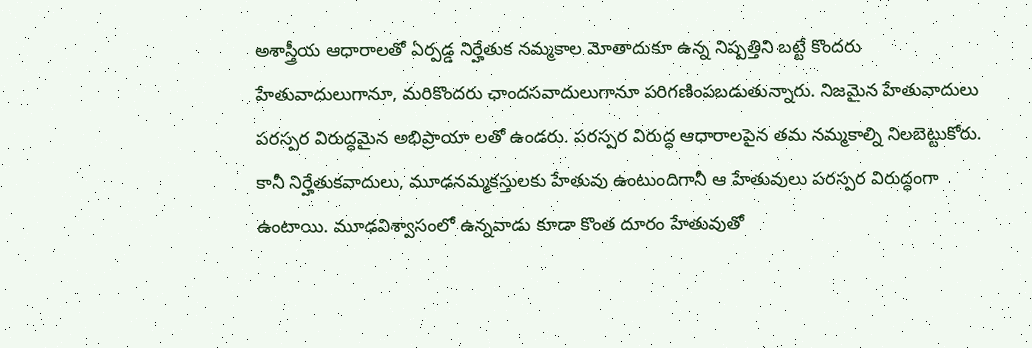అశాస్త్రీయ ఆధారాలతో ఏర్పడ్డ నిర్హేతుక నమ్మకాల మోతాదుకూ ఉన్న నిష్పత్తిని బట్టే కొందరు హేతువాదులుగానూ, మరికొందరు ఛాందసవాదులుగానూ పరిగణింపబడుతున్నారు. నిజమైన హేతువాదులు పరస్పర విరుద్ధమైన అభిప్రాయా లతో ఉండరు. పరస్పర విరుద్ధ ఆధారాలపైన తమ నమ్మకాల్ని నిలబెట్టుకోరు. కానీ నిర్హేతుకవాదులు, మూఢనమ్మకస్తులకు హేతువు ఉంటుందిగానీ ఆ హేతువులు పరస్పర విరుద్ధంగా ఉంటాయి. మూఢవిశ్వాసంలో ఉన్నవాడు కూడా కొంత దూరం హేతువుతో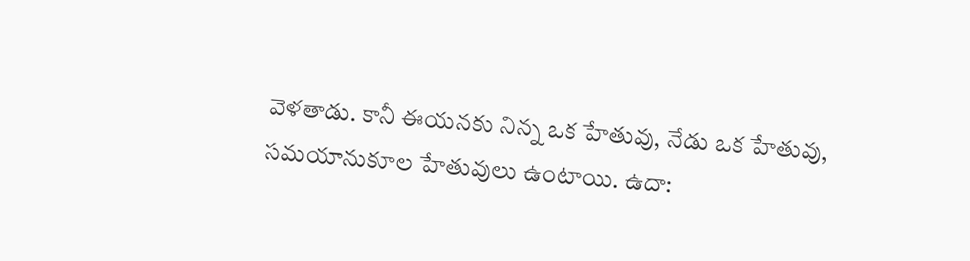వెళతాడు. కానీ ఈయనకు నిన్న ఒక హేతువు, నేడు ఒక హేతువు, సమయానుకూల హేతువులు ఉంటాయి. ఉదా: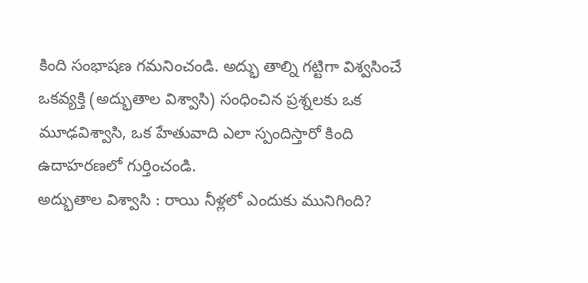కింది సంభాషణ గమనించండి. అద్భు తాల్ని గట్టిగా విశ్వసించే ఒకవ్యక్తి (అద్భుతాల విశ్వాసి) సంధించిన ప్రశ్నలకు ఒక మూఢవిశ్వాసి, ఒక హేతువాది ఎలా స్పందిస్తారో కింది ఉదాహరణలో గుర్తించండి.
అద్భుతాల విశ్వాసి : రాయి నీళ్లలో ఎందుకు మునిగింది?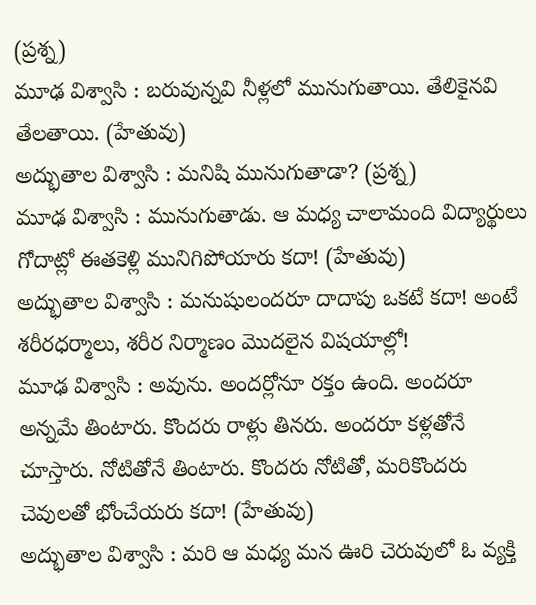(ప్రశ్న)
మూఢ విశ్వాసి : బరువున్నవి నీళ్లలో మునుగుతాయి. తేలికైనవి తేలతాయి. (హేతువు)
అద్భుతాల విశ్వాసి : మనిషి మునుగుతాడా? (ప్రశ్న)
మూఢ విశ్వాసి : మునుగుతాడు. ఆ మధ్య చాలామంది విద్యార్థులు గోదాట్లో ఈతకెళ్లి మునిగిపోయారు కదా! (హేతువు)
అద్భుతాల విశ్వాసి : మనుషులందరూ దాదాపు ఒకటే కదా! అంటే శరీరధర్మాలు, శరీర నిర్మాణం మొదలైన విషయాల్లో!
మూఢ విశ్వాసి : అవును. అందర్లోనూ రక్తం ఉంది. అందరూ అన్నమే తింటారు. కొందరు రాళ్లు తినరు. అందరూ కళ్లతోనే చూస్తారు. నోటితోనే తింటారు. కొందరు నోటితో, మరికొందరు చెవులతో భోంచేయరు కదా! (హేతువు)
అద్భుతాల విశ్వాసి : మరి ఆ మధ్య మన ఊరి చెరువులో ఓ వ్యక్తి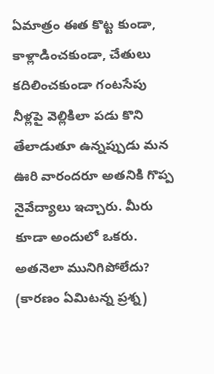ఏమాత్రం ఈత కొట్ట కుండా, కాళ్లాడించకుండా, చేతులు కదిలించకుండా గంటసేపు నీళ్లపై వెల్లికిలా పడు కొని తేలాడుతూ ఉన్నప్పుడు మన ఊరి వారందరూ అతనికి గొప్ప నైవేద్యాలు ఇచ్చారు. మీరు కూడా అందులో ఒకరు. అతనెలా మునిగిపోలేదు? (కారణం ఏమిటన్న ప్రశ్న)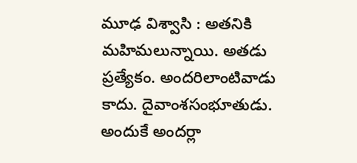మూఢ విశ్వాసి : అతనికి మహిమలున్నాయి. అతడు ప్రత్యేకం. అందరిలాంటివాడు కాదు. దైవాంశసంభూతుడు. అందుకే అందర్లా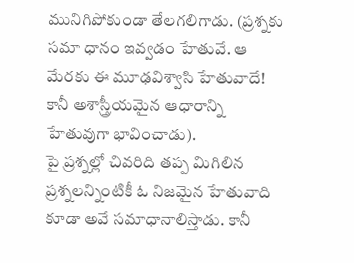మునిగిపోకుండా తేలగలిగాడు. (ప్రశ్నకు సమా ధానం ఇవ్వడం హేతువే. ఆ మేరకు ఈ మూఢవిశ్వాసి హేతువాదే! కానీ అశాస్త్రీయమైన ఆధారాన్ని హేతువుగా భావించాడు).
పై ప్రశ్నల్లో చివరిది తప్ప మిగిలిన ప్రశ్నలన్నింటికీ ఓ నిజమైన హేతువాది కూడా అవే సమాధానాలిస్తాడు. కానీ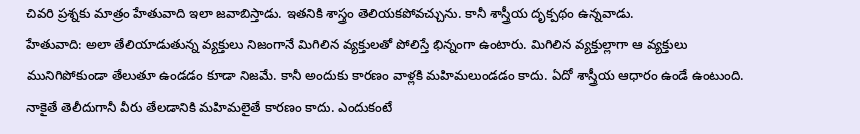చివరి ప్రశ్నకు మాత్రం హేతువాది ఇలా జవాబిస్తాడు. ఇతనికి శాస్త్రం తెలియకపోవచ్చును. కానీ శాస్త్రీయ దృక్పథం ఉన్నవాడు.
హేతువాది: అలా తేలియాడుతున్న వ్యక్తులు నిజంగానే మిగిలిన వ్యక్తులతో పోలిస్తే భిన్నంగా ఉంటారు. మిగిలిన వ్యక్తుల్లాగా ఆ వ్యక్తులు మునిగిపోకుండా తేలుతూ ఉండడం కూడా నిజమే. కానీ అందుకు కారణం వాళ్లకి మహిమలుండడం కాదు. ఏదో శాస్త్రీయ ఆధారం ఉండే ఉంటుంది. నాకైతే తెలీదుగానీ వీరు తేలడానికి మహిమలైతే కారణం కాదు. ఎందుకంటే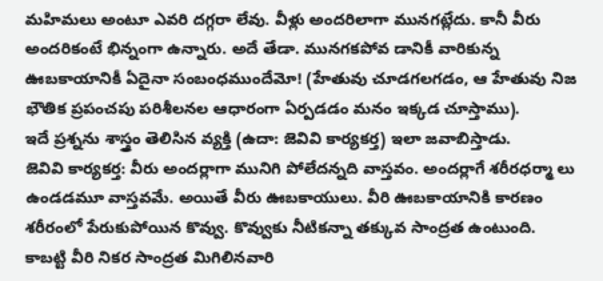మహిమలు అంటూ ఎవరి దగ్గరా లేవు. వీళ్లు అందరిలాగా మునగట్లేదు. కానీ వీరు అందరికంటే భిన్నంగా ఉన్నారు. అదే తేడా. మునగకపోవ డానికీ వారికున్న ఊబకాయానికీ ఏదైనా సంబంధముందేమో! (హేతువు చూడగలగడం, ఆ హేతువు నిజ భౌతిక ప్రపంచపు పరిశీలనల ఆధారంగా ఏర్పడడం మనం ఇక్కడ చూస్తాము).
ఇదే ప్రశ్నను శాస్త్రం తెలిసిన వ్యక్తి (ఉదా: జెవివి కార్యకర్త) ఇలా జవాబిస్తాడు.
జెవివి కార్యకర్త: వీరు అందర్లాగా మునిగి పోలేదన్నది వాస్తవం. అందర్లాగే శరీరధర్మా లు ఉండడమూ వాస్తవమే. అయితే వీరు ఊబకాయులు. వీరి ఊబకాయానికి కారణం శరీరంలో పేరుకుపోయిన కొవ్వు. కొవ్వుకు నీటికన్నా తక్కువ సాంద్రత ఉంటుంది. కాబట్టి వీరి నికర సాంద్రత మిగిలినవారి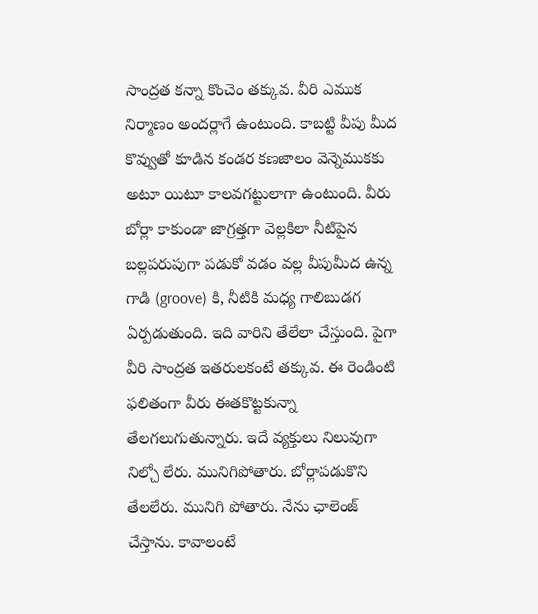సాంద్రత కన్నా కొంచెం తక్కువ. వీరి ఎముక నిర్మాణం అందర్లాగే ఉంటుంది. కాబట్టి వీపు మీద కొవ్వుతో కూడిన కండర కణజాలం వెన్నెముకకు అటూ యిటూ కాలవగట్టులాగా ఉంటుంది. వీరు బోర్లా కాకుండా జాగ్రత్తగా వెల్లకిలా నీటిపైన బల్లపరుపుగా పడుకో వడం వల్ల వీపుమీద ఉన్న గాడి (groove) కి, నీటికి మధ్య గాలిబుడగ ఏర్పడుతుంది. ఇది వారిని తేలేలా చేస్తుంది. పైగా వీరి సాంద్రత ఇతరులకంటే తక్కువ. ఈ రెండింటి ఫలితంగా వీరు ఈతకొట్టకున్నా తేలగలుగుతున్నారు. ఇదే వ్యక్తులు నిలువుగా నిల్చో లేరు. మునిగిపోతారు. బోర్లాపడుకొని తేలలేరు. మునిగి పోతారు. నేను ఛాలెంజ్ చేస్తాను. కావాలంటే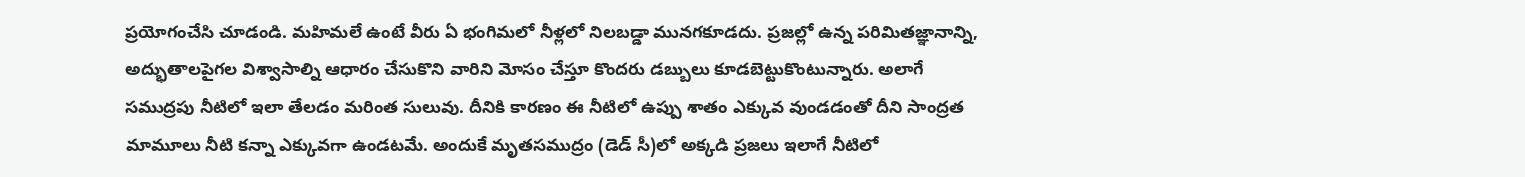ప్రయోగంచేసి చూడండి. మహిమలే ఉంటే వీరు ఏ భంగిమలో నీళ్లలో నిలబడ్డా మునగకూడదు. ప్రజల్లో ఉన్న పరిమితజ్ఞానాన్ని, అద్భుతాలపైగల విశ్వాసాల్ని ఆధారం చేసుకొని వారిని మోసం చేస్తూ కొందరు డబ్బులు కూడబెట్టుకొంటున్నారు. అలాగే సముద్రపు నీటిలో ఇలా తేలడం మరింత సులువు. దీనికి కారణం ఈ నీటిలో ఉప్పు శాతం ఎక్కువ వుండడంతో దీని సాంద్రత మామూలు నీటి కన్నా ఎక్కువగా ఉండటమే. అందుకే మృతసముద్రం (డెడ్ సీ)లో అక్కడి ప్రజలు ఇలాగే నీటిలో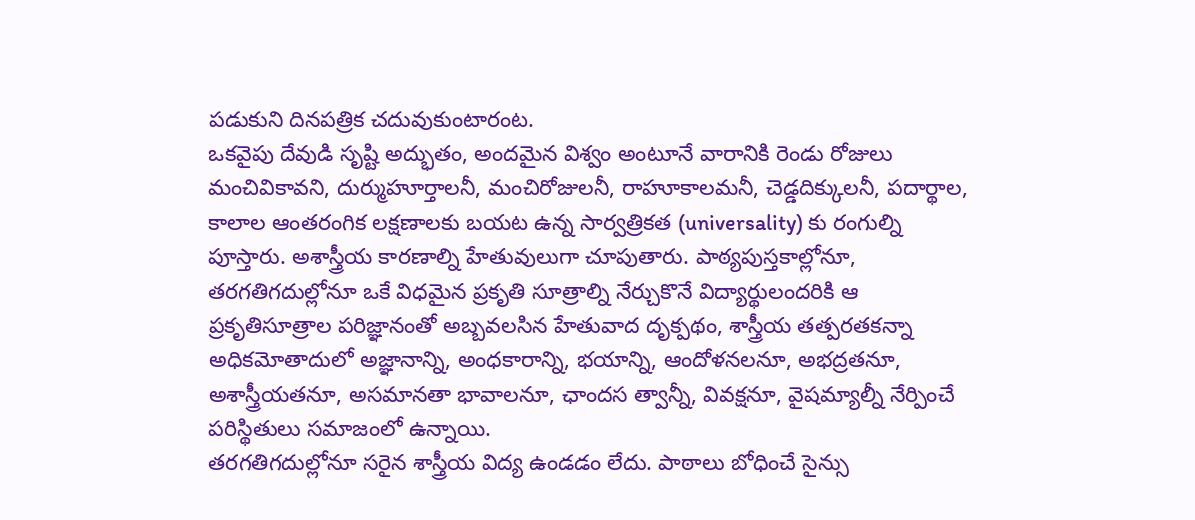పడుకుని దినపత్రిక చదువుకుంటారంట.
ఒకవైపు దేవుడి సృష్టి అద్భుతం, అందమైన విశ్వం అంటూనే వారానికి రెండు రోజులు మంచివికావని, దుర్ముహూర్తాలనీ, మంచిరోజులనీ, రాహూకాలమనీ, చెడ్డదిక్కులనీ, పదార్థాల, కాలాల ఆంతరంగిక లక్షణాలకు బయట ఉన్న సార్వత్రికత (universality) కు రంగుల్ని పూస్తారు. అశాస్త్రీయ కారణాల్ని హేతువులుగా చూపుతారు. పాఠ్యపుస్తకాల్లోనూ, తరగతిగదుల్లోనూ ఒకే విధమైన ప్రకృతి సూత్రాల్ని నేర్చుకొనే విద్యార్థులందరికి ఆ ప్రకృతిసూత్రాల పరిజ్ఞానంతో అబ్బవలసిన హేతువాద దృక్పథం, శాస్త్రీయ తత్పరతకన్నా అధికమోతాదులో అజ్ఞానాన్ని, అంధకారాన్ని, భయాన్ని, ఆందోళనలనూ, అభద్రతనూ, అశాస్త్రీయతనూ, అసమానతా భావాలనూ, ఛాందస త్వాన్నీ, వివక్షనూ, వైషమ్యాల్నీ నేర్పించే పరిస్థితులు సమాజంలో ఉన్నాయి.
తరగతిగదుల్లోనూ సరైన శాస్త్రీయ విద్య ఉండడం లేదు. పాఠాలు బోధించే సైన్సు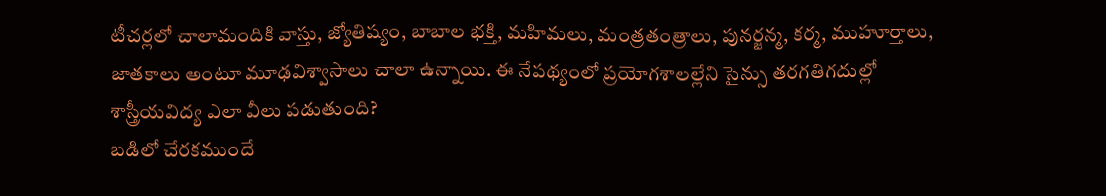టీచర్లలో చాలామందికి వాస్తు, జ్యోతిష్యం, బాబాల భక్తి, మహిమలు, మంత్రతంత్రాలు, పునర్జన్మ, కర్మ, ముహూర్తాలు, జాతకాలు అంటూ మూఢవిశ్వాసాలు చాలా ఉన్నాయి. ఈ నేపథ్యంలో ప్రయోగశాలల్లేని సైన్సు తరగతిగదుల్లో శాస్త్రీయవిద్య ఎలా వీలు పడుతుంది?
బడిలో చేరకముందే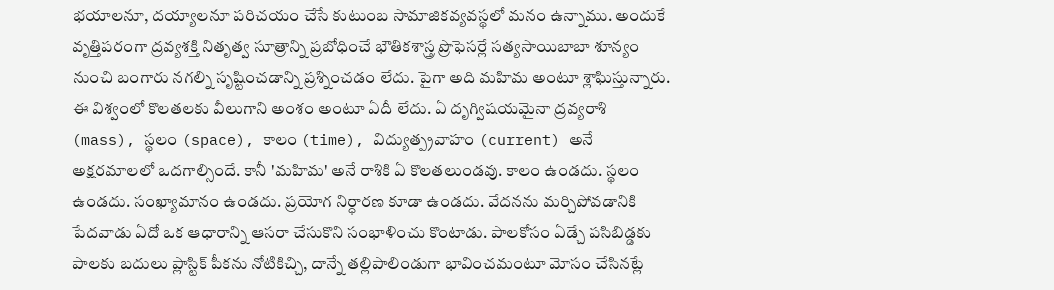భయాలనూ, దయ్యాలనూ పరిచయం చేసే కుటుంబ సామాజికవ్యవస్థలో మనం ఉన్నాము. అందుకే వృత్తిపరంగా ద్రవ్యశక్తి నితృత్వ సూత్రాన్ని ప్రబోధించే భౌతికశాస్త్ర ప్రొఫెసర్లే సత్యసాయిబాబా శూన్యం నుంచి బంగారు నగల్ని సృష్టించడాన్ని ప్రశ్నించడం లేదు. పైగా అది మహిమ అంటూ శ్లాఘిస్తున్నారు. ఈ విశ్వంలో కొలతలకు వీలుగాని అంశం అంటూ ఏదీ లేదు. ఏ దృగ్విషయమైనా ద్రవ్యరాశి (mass), స్థలం (space), కాలం (time), విద్యుత్ప్రవాహం (current) అనే అక్షరమాలలో ఒదగాల్సిందే. కానీ 'మహిమ' అనే రాశికి ఏ కొలతలుండవు. కాలం ఉండదు. స్థలం ఉండదు. సంఖ్యామానం ఉండదు. ప్రయోగ నిర్ధారణ కూడా ఉండదు. వేదనను మర్చిపోవడానికి పేదవాడు ఏదో ఒక ఆధారాన్ని ఆసరా చేసుకొని సంభాళించు కొంటాడు. పాలకోసం ఏడ్చే పసిబిడ్డకు పాలకు బదులు ప్లాస్టిక్ పీకను నోటికిచ్చి, దాన్నే తల్లిపాలిండుగా భావించమంటూ మోసం చేసినట్లే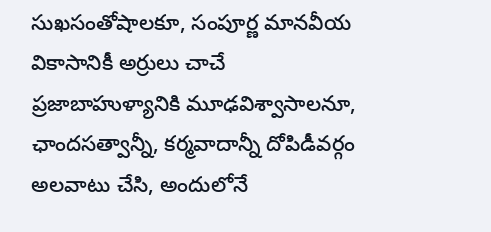సుఖసంతోషాలకూ, సంపూర్ణ మానవీయ వికాసానికీ అర్రులు చాచే ప్రజాబాహుళ్యానికి మూఢవిశ్వాసాలనూ, ఛాందసత్వాన్నీ, కర్మవాదాన్నీ దోపిడీవర్గం అలవాటు చేసి, అందులోనే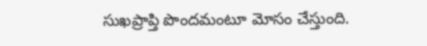సుఖప్రాప్తి పొందమంటూ మోసం చేస్తుంది.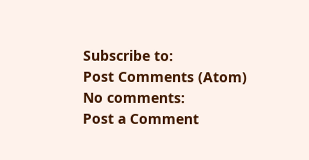Subscribe to:
Post Comments (Atom)
No comments:
Post a Comment